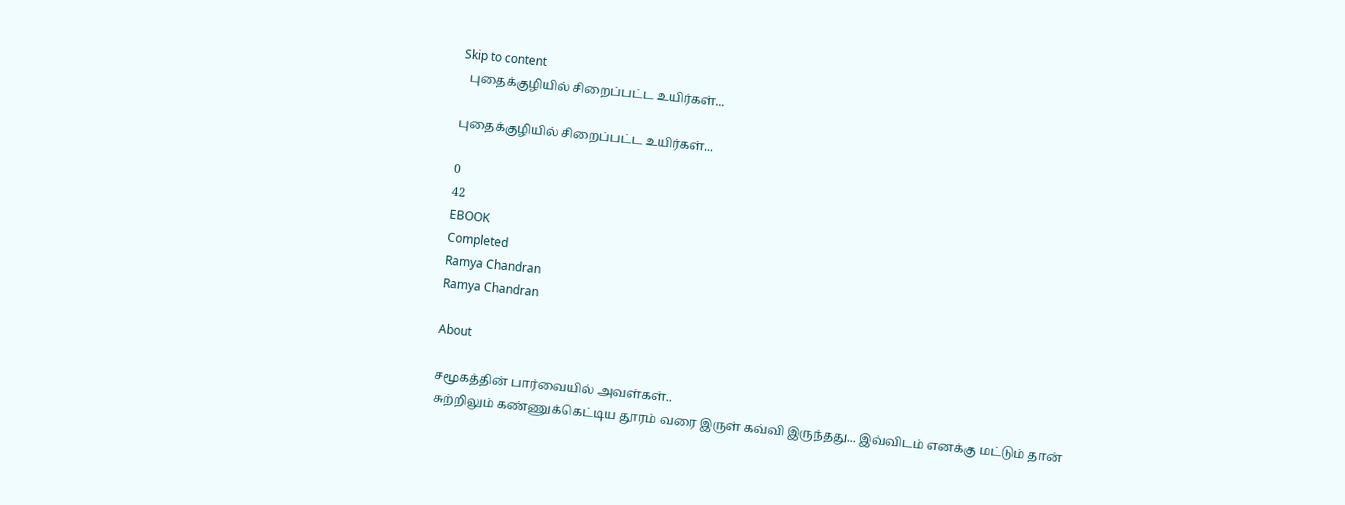Skip to content
  புதைக்குழியில் சிறைப்பட்ட உயிர்கள்...

புதைக்குழியில் சிறைப்பட்ட உயிர்கள்...

0
42
EBOOK
Completed
Ramya Chandran
Ramya Chandran

About

சமூகத்தின் பார்வையில் அவள்கள்..
சுற்றிலும் கண்ணுக்கெட்டிய தூரம் வரை இருள் கவ்வி இருந்தது... இவ்விடம் எனக்கு மட்டும் தான்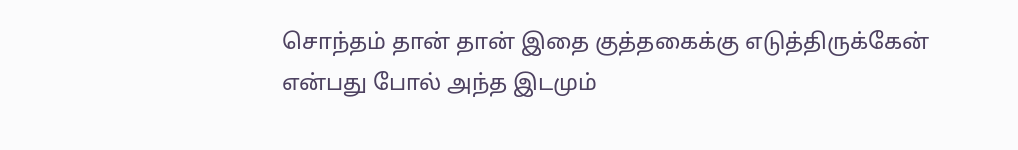சொந்தம் தான் தான் இதை குத்தகைக்கு எடுத்திருக்கேன் என்பது போல் அந்த இடமும்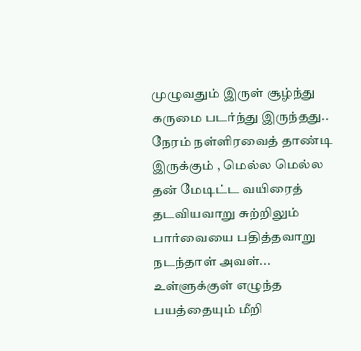முழுவதும் இருள் சூழ்ந்து கருமை படர்ந்து இருந்தது.. நேரம் நள்ளிரவைத் தாண்டி இருக்கும் , மெல்ல மெல்ல தன் மேடிட்ட வயிரைத் தடவியவாறு சுற்றிலும் பார்வையை பதித்தவாறு நடந்தாள் அவள்... உள்ளுக்குள் எழுந்த பயத்தையும் மீறி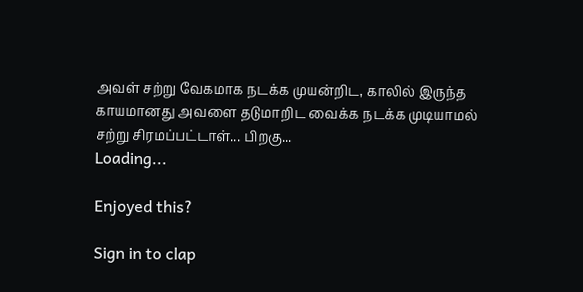அவள் சற்று வேகமாக நடக்க முயன்றிட, காலில் இருந்த காயமானது அவளை தடுமாறிட வைக்க நடக்க முடியாமல் சற்று சிரமப்பட்டாள்... பிறகு...
Loading...

Enjoyed this?

Sign in to clap